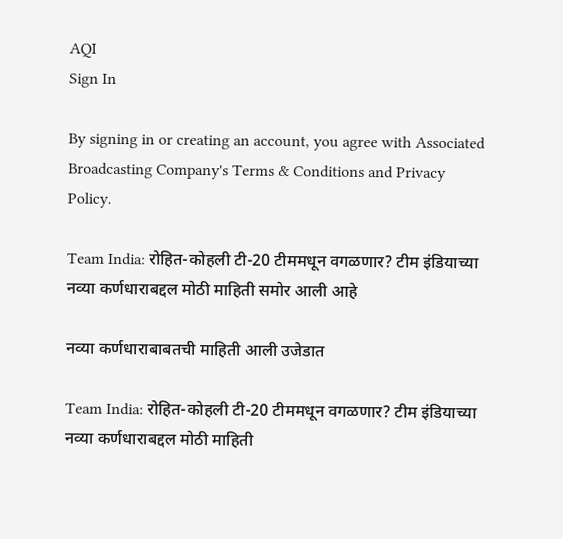AQI
Sign In

By signing in or creating an account, you agree with Associated Broadcasting Company's Terms & Conditions and Privacy Policy.

Team India: रोहित-कोहली टी-20 टीममधून वगळणार? टीम इंडियाच्या नव्या कर्णधाराबद्दल मोठी माहिती समोर आली आहे

नव्या कर्णधाराबाबतची माहिती आली उजेडात

Team India: रोहित-कोहली टी-20 टीममधून वगळणार? टीम इंडियाच्या नव्या कर्णधाराबद्दल मोठी माहिती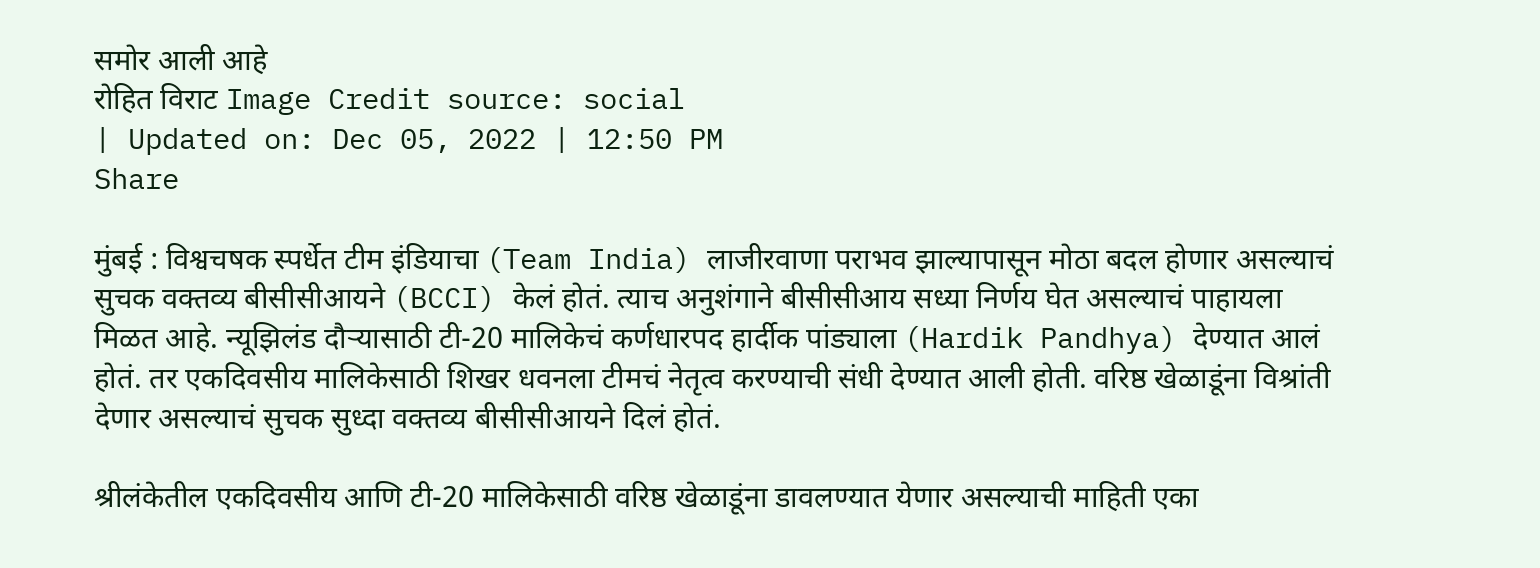समोर आली आहे
रोहित विराट Image Credit source: social
| Updated on: Dec 05, 2022 | 12:50 PM
Share

मुंबई : विश्वचषक स्पर्धेत टीम इंडियाचा (Team India) लाजीरवाणा पराभव झाल्यापासून मोठा बदल होणार असल्याचं सुचक वक्तव्य बीसीसीआयने (BCCI) केलं होतं. त्याच अनुशंगाने बीसीसीआय सध्या निर्णय घेत असल्याचं पाहायला मिळत आहे. न्यूझिलंड दौऱ्यासाठी टी-20 मालिकेचं कर्णधारपद हार्दीक पांड्याला (Hardik Pandhya) देण्यात आलं होतं. तर एकदिवसीय मालिकेसाठी शिखर धवनला टीमचं नेतृत्व करण्याची संधी देण्यात आली होती. वरिष्ठ खेळाडूंना विश्रांती देणार असल्याचं सुचक सुध्दा वक्तव्य बीसीसीआयने दिलं होतं.

श्रीलंकेतील एकदिवसीय आणि टी-20 मालिकेसाठी वरिष्ठ खेळाडूंना डावलण्यात येणार असल्याची माहिती एका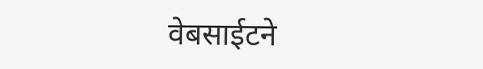वेबसाईटने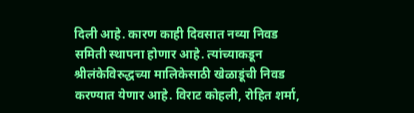दिली आहे. कारण काही दिवसात नव्या निवड समिती स्थापना होणार आहे. त्यांच्याकडून श्रीलंकेविरुद्धच्या मालिकेसाठी खेळाडूंची निवड करण्यात येणार आहे. विराट कोहली, रोहित शर्मा,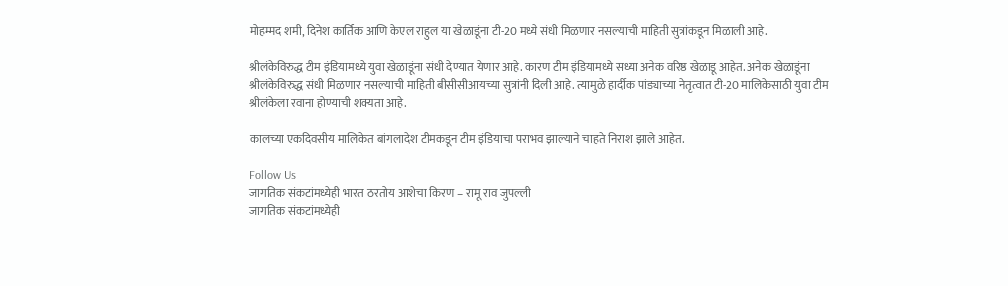मोहम्मद शमी, दिनेश कार्तिक आणि केएल राहुल या खेळाडूंना टी-20 मध्ये संधी मिळणार नसल्याची माहिती सुत्रांकडून मिळाली आहे.

श्रीलंकेविरुद्ध टीम इंडियामध्ये युवा खेळाडूंना संधी देण्यात येणार आहे. कारण टीम इंडियामध्ये सध्या अनेक वरिष्ठ खेळाडू आहेत. अनेक खेळाडूंना श्रीलंकेविरुद्ध संधी मिळणार नसल्याची माहिती बीसीसीआयच्या सुत्रांनी दिली आहे. त्यामुळे हार्दीक पांड्याच्या नेतृत्वात टी-20 मालिकेसाठी युवा टीम श्रीलंकेला रवाना होण्याची शक्यता आहे.

कालच्या एकदिवसीय मालिकेत बांगलादेश टीमकडून टीम इंडियाचा पराभव झाल्याने चाहते निराश झाले आहेत.

Follow Us
जागतिक संकटांमध्येही भारत ठरतोय आशेचा किरण – रामू राव जुपल्ली
जागतिक संकटांमध्येही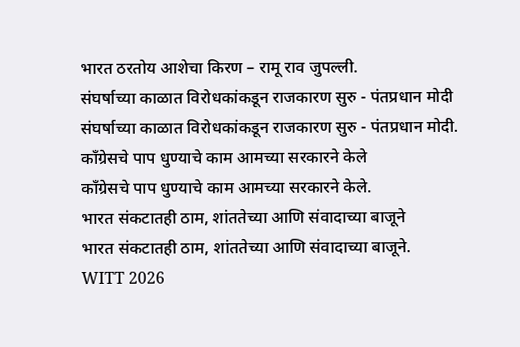भारत ठरतोय आशेचा किरण – रामू राव जुपल्ली.
संघर्षाच्या काळात विरोधकांकडून राजकारण सुरु - पंतप्रधान मोदी
संघर्षाच्या काळात विरोधकांकडून राजकारण सुरु - पंतप्रधान मोदी.
काँग्रेसचे पाप धुण्याचे काम आमच्या सरकारने केले
काँग्रेसचे पाप धुण्याचे काम आमच्या सरकारने केले.
भारत संकटातही ठाम, शांततेच्या आणि संवादाच्या बाजूने
भारत संकटातही ठाम, शांततेच्या आणि संवादाच्या बाजूने.
WITT 2026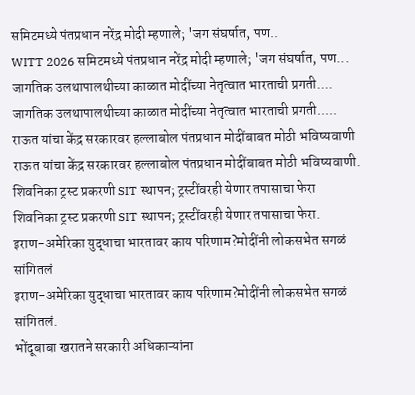समिटमध्ये पंतप्रधान नरेंद्र मोदी म्हणाले; 'जग संघर्षात, पण..
WITT 2026 समिटमध्ये पंतप्रधान नरेंद्र मोदी म्हणाले; 'जग संघर्षात, पण...
जागतिक उलथापालथीच्या काळात मोदींच्या नेतृत्वात भारताची प्रगती....
जागतिक उलथापालथीच्या काळात मोदींच्या नेतृत्वात भारताची प्रगती.....
राऊत यांचा केंद्र सरकारवर हल्लाबोल पंतप्रधान मोदींबाबत मोठी भविष्यवाणी
राऊत यांचा केंद्र सरकारवर हल्लाबोल पंतप्रधान मोदींबाबत मोठी भविष्यवाणी.
शिवनिका ट्रस्ट प्रकरणी SIT स्थापन; ट्रस्टींवरही येणार तपासाचा फेरा
शिवनिका ट्रस्ट प्रकरणी SIT स्थापन; ट्रस्टींवरही येणार तपासाचा फेरा.
इराण-अमेरिका युद्धाचा भारतावर काय परिणाम?मोदींनी लोकसभेत सगळं सांगितलं
इराण-अमेरिका युद्धाचा भारतावर काय परिणाम?मोदींनी लोकसभेत सगळं सांगितलं.
भोंदूबाबा खरातने सरकारी अधिकाऱ्यांना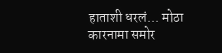हाताशी धरलं... मोठा कारनामा समोर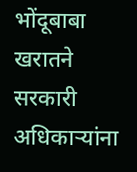भोंदूबाबा खरातने सरकारी अधिकाऱ्यांना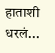हाताशी धरलं...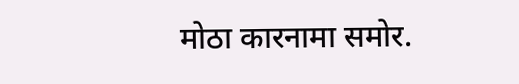मोठा कारनामा समोर.